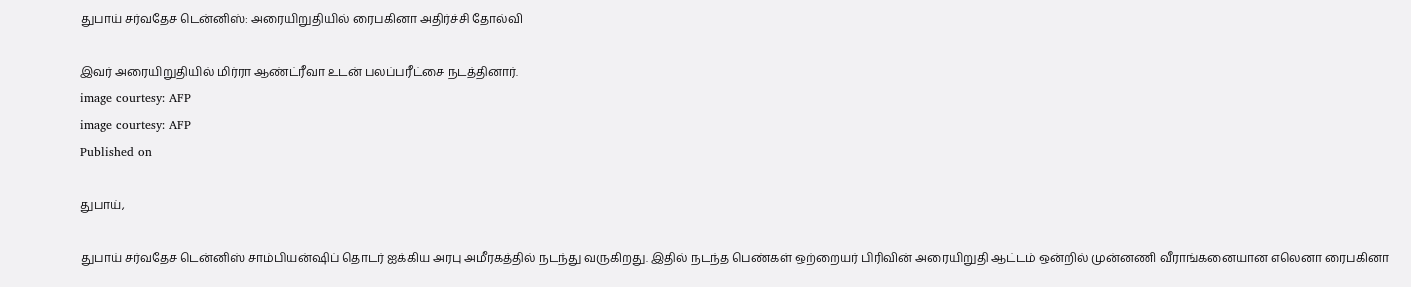துபாய் சர்வதேச டென்னிஸ்: அரையிறுதியில் ரைபகினா அதிர்ச்சி தோல்வி

இவர் அரையிறுதியில் மிர்ரா ஆண்ட்ரீவா உடன் பலப்பரீட்சை நடத்தினார்.
image courtesy: AFP
image courtesy: AFP
Published on

துபாய்,

துபாய் சர்வதேச டென்னிஸ் சாம்பியன்ஷிப் தொடர் ஐக்கிய அரபு அமீரகத்தில் நடந்து வருகிறது. இதில் நடந்த பெண்கள் ஒற்றையர் பிரிவின் அரையிறுதி ஆட்டம் ஒன்றில் முன்னணி வீராங்கனையான எலெனா ரைபகினா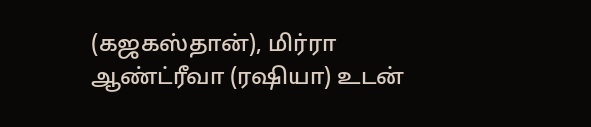(கஜகஸ்தான்), மிர்ரா ஆண்ட்ரீவா (ரஷியா) உடன்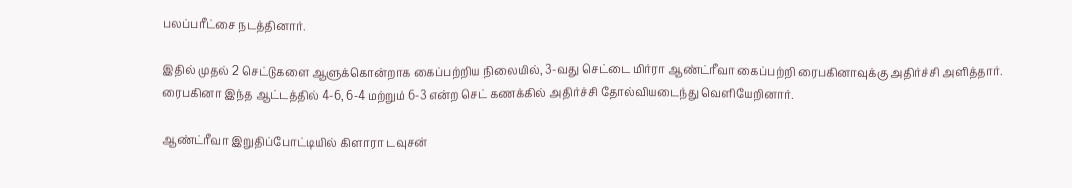பலப்பரீட்சை நடத்தினார்.

இதில் முதல் 2 செட்டுகளை ஆளுக்கொன்றாக கைப்பற்றிய நிலையில், 3-வது செட்டை மிர்ரா ஆண்ட்ரீவா கைப்பற்றி ரைபகினாவுக்கு அதிர்ச்சி அளித்தார். ரைபகினா இந்த ஆட்டத்தில் 4-6, 6-4 மற்றும் 6-3 என்ற செட் கணக்கில் அதிர்ச்சி தோல்வியடைந்து வெளியேறினார்.

ஆண்ட்ரீவா இறுதிப்போட்டியில் கிளாரா டவுசன்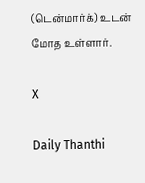(டென்மார்க்) உடன் மோத உள்ளார்.

X

Daily Thanthi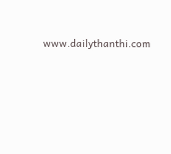www.dailythanthi.com